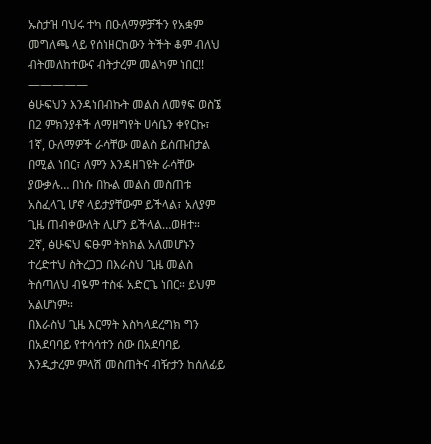ኡስታዝ ባህሩ ተካ በዑለማዎቻችን የአቋም መግለጫ ላይ የሰነዘርከውን ትችት ቆም ብለህ ብትመለከተውና ብትታረም መልካም ነበር!!
—————
ፅሁፍህን እንዳነበብኩት መልስ ለመፃፍ ወስኜ በ2 ምክንያቶች ለማዘግየት ሀሳቤን ቀየርኩ፣
1ኛ, ዑለማዎች ራሳቸው መልስ ይሰጡበታል በሚል ነበር፣ ለምን እንዳዘገዩት ራሳቸው ያውቃሉ… በነሱ በኩል መልስ መስጠቱ አስፈላጊ ሆኖ ላይታያቸውም ይችላል፣ አለያም ጊዜ ጠብቀውለት ሊሆን ይችላል…ወዘተ።
2ኛ, ፅሁፍህ ፍፁም ትክክል አለመሆኑን ተረድተህ ስትረጋጋ በእራስህ ጊዜ መልስ ትሰጣለህ ብዬም ተስፋ አድርጌ ነበር። ይህም አልሆነም።
በእራስህ ጊዜ እርማት እስካላደረግክ ግን በአደባባይ የተሳሳተን ሰው በአደባባይ እንዲታረም ምላሽ መስጠትና ብዥታን ከሰለፊይ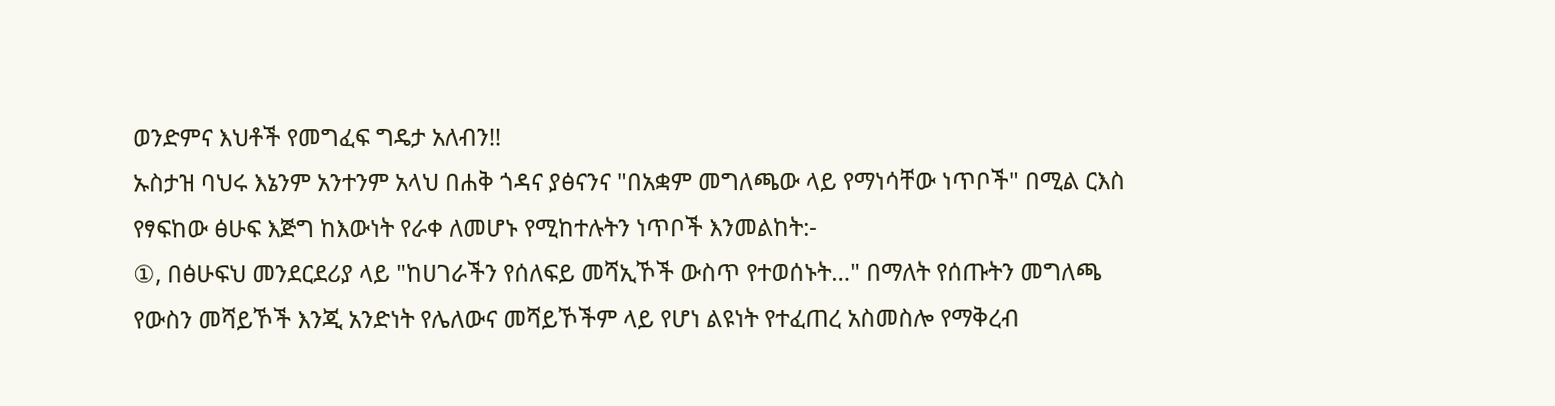ወንድምና እህቶች የመግፈፍ ግዴታ አለብን!!
ኡስታዝ ባህሩ እኔንም አንተንም አላህ በሐቅ ጎዳና ያፅናንና "በአቋም መግለጫው ላይ የማነሳቸው ነጥቦች" በሚል ርእስ የፃፍከው ፅሁፍ እጅግ ከእውነት የራቀ ለመሆኑ የሚከተሉትን ነጥቦች እንመልከት:-
①, በፅሁፍህ መንደርደሪያ ላይ "ከሀገራችን የሰለፍይ መሻኢኾች ውስጥ የተወሰኑት…" በማለት የሰጡትን መግለጫ የውስን መሻይኾች እንጂ አንድነት የሌለውና መሻይኾችም ላይ የሆነ ልዩነት የተፈጠረ አስመስሎ የማቅረብ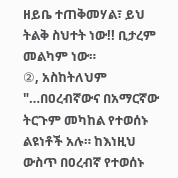ዘይቤ ተጠቅመሃል፣ ይህ ትልቅ ስህተት ነው!! ቢታረም መልካም ነው።
②, አስከትለህም "…በዐረብኛውና በአማርኛው ትርጉም መካከል የተወሰኑ ልዩነቶች አሉ። ከእነዚህ ውስጥ በዐረብኛ የተወሰኑ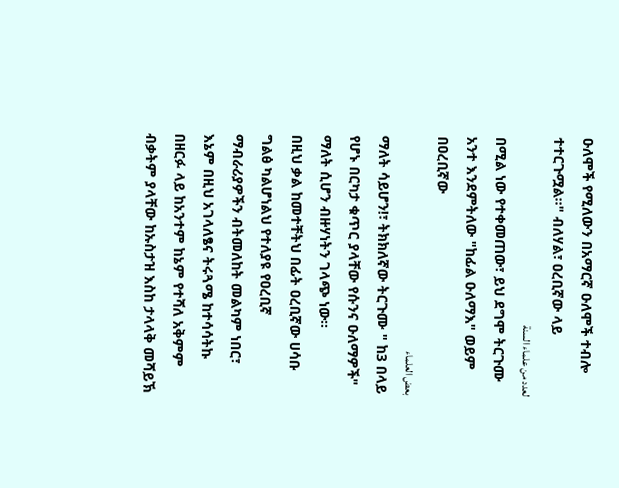ዑለሞች የሚለውን በአማርኛ ዑለሞች ተብሎ ተተርጉሟል።" ብለሃል፣ ዐረቢኛው ላይ
لعدد من علماء السنة
በሚል ነው የተቀመጠው፣ ይህ ደግሞ ትርጉሙ አንተ እንደምትለው "ከፊል ዑለማእ" ወይም በዐረቢኛው
بعض العلماء
ማለት ሳይሆን!፣ ትክክለኛው ትርጉሙ " ከ3 በላይ የሆኑ በርካታ ቁጥር ያላቸው የሱንና ዑለማዎች" ማለት ሲሆን ብዙሃነትን ገላጭ ነው።
በዚህ ቃል ከመተቸትህ በፊት ዐረቢኛው ሀሳቡ ግልፅ ካልሆነልህ የተለያዩ የዐረቢኛ ማብራሪያዎችን ብትመለከት መልካም ነበር፣ እኔም በዚህ አገላለፄና ትሩጓሜ ከተሳሳትኩ በዘርፉ ላይ ከአንተም ከኔም የተሻለ አቅምም ብቃትም ያላቸው ከኡስታዝ እስከ ታላላቅ መሻይኽ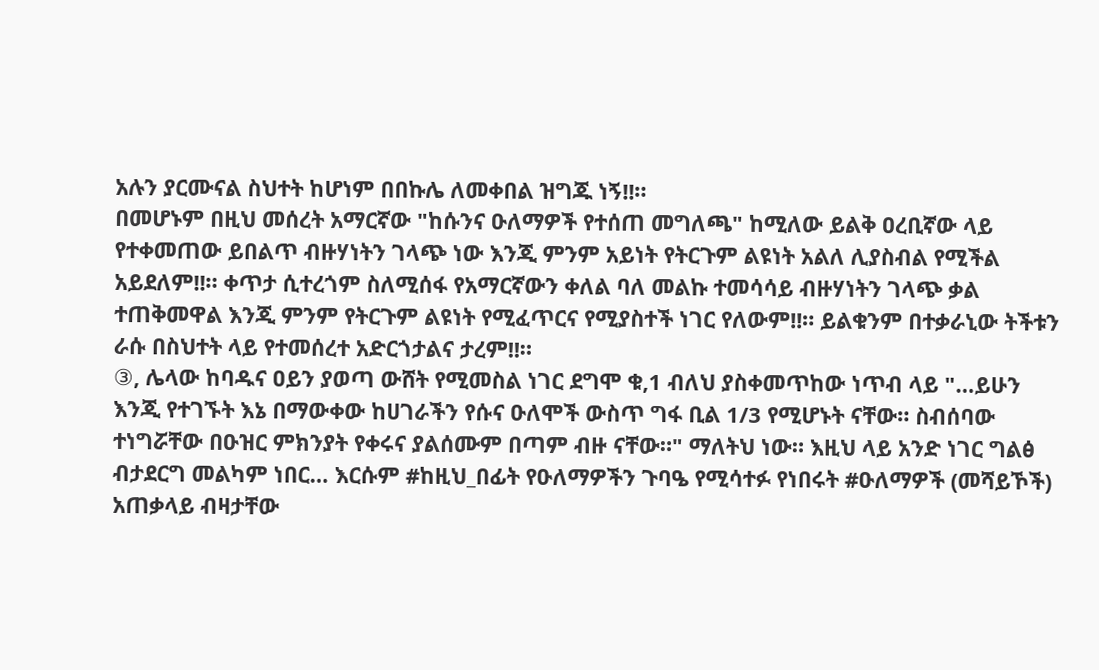አሉን ያርሙናል ስህተት ከሆነም በበኩሌ ለመቀበል ዝግጁ ነኝ!!።
በመሆኑም በዚህ መሰረት አማርኛው "ከሱንና ዑለማዎች የተሰጠ መግለጫ" ከሚለው ይልቅ ዐረቢኛው ላይ የተቀመጠው ይበልጥ ብዙሃነትን ገላጭ ነው እንጂ ምንም አይነት የትርጉም ልዩነት አልለ ሊያስብል የሚችል አይደለም!!። ቀጥታ ሲተረጎም ስለሚሰፋ የአማርኛውን ቀለል ባለ መልኩ ተመሳሳይ ብዙሃነትን ገላጭ ቃል ተጠቅመዋል እንጂ ምንም የትርጉም ልዩነት የሚፈጥርና የሚያስተች ነገር የለውም!!። ይልቁንም በተቃራኒው ትችቱን ራሱ በስህተት ላይ የተመሰረተ አድርጎታልና ታረም!!።
③, ሌላው ከባዱና ዐይን ያወጣ ውሸት የሚመስል ነገር ደግሞ ቁ,1 ብለህ ያስቀመጥከው ነጥብ ላይ "…ይሁን እንጂ የተገኙት እኔ በማውቀው ከሀገራችን የሱና ዑለሞች ውስጥ ግፋ ቢል 1/3 የሚሆኑት ናቸው። ስብሰባው ተነግሯቸው በዑዝር ምክንያት የቀሩና ያልሰሙም በጣም ብዙ ናቸው።" ማለትህ ነው። እዚህ ላይ አንድ ነገር ግልፅ ብታደርግ መልካም ነበር… እርሱም #ከዚህ_በፊት የዑለማዎችን ጉባዔ የሚሳተፉ የነበሩት #ዑለማዎች (መሻይኾች) አጠቃላይ ብዛታቸው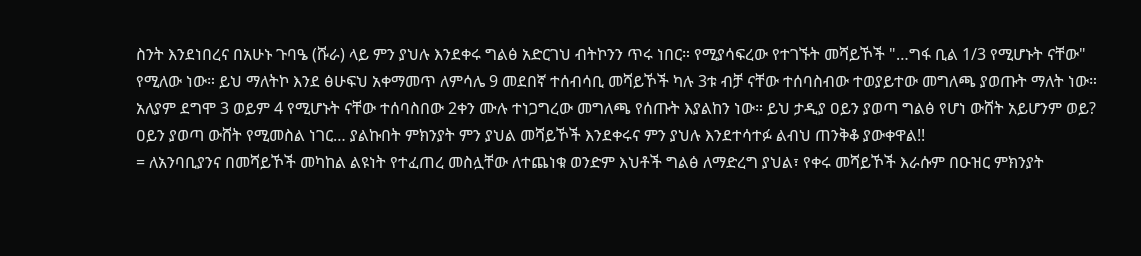ስንት እንደነበረና በአሁኑ ጉባዔ (ሹራ) ላይ ምን ያህሉ እንደቀሩ ግልፅ አድርገህ ብትኮንን ጥሩ ነበር። የሚያሳፍረው የተገኙት መሻይኾች "…ግፋ ቢል 1/3 የሚሆኑት ናቸው" የሚለው ነው። ይህ ማለትኮ እንደ ፅሁፍህ አቀማመጥ ለምሳሌ 9 መደበኛ ተሰብሳቢ መሻይኾች ካሉ 3ቱ ብቻ ናቸው ተሰባስብው ተወያይተው መግለጫ ያወጡት ማለት ነው። አለያም ደግሞ 3 ወይም 4 የሚሆኑት ናቸው ተሰባስበው 2ቀን ሙሉ ተነጋግረው መግለጫ የሰጡት እያልከን ነው። ይህ ታዲያ ዐይን ያወጣ ግልፅ የሆነ ውሸት አይሆንም ወይ? ዐይን ያወጣ ውሸት የሚመስል ነገር… ያልኩበት ምክንያት ምን ያህል መሻይኾች እንደቀሩና ምን ያህሉ እንደተሳተፉ ልብህ ጠንቅቆ ያውቀዋል!!
= ለአንባቢያንና በመሻይኾች መካከል ልዩነት የተፈጠረ መስሏቸው ለተጨነቁ ወንድም እህቶች ግልፅ ለማድረግ ያህል፣ የቀሩ መሻይኾች እራሱም በዑዝር ምክንያት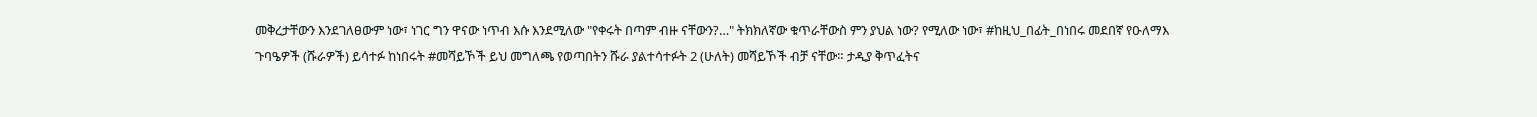መቅረታቸውን እንደገለፀውም ነው፣ ነገር ግን ዋናው ነጥብ እሱ እንደሚለው "የቀሩት በጣም ብዙ ናቸውን?…" ትክክለኛው ቁጥራቸውስ ምን ያህል ነው? የሚለው ነው፣ #ከዚህ_በፊት_በነበሩ መደበኛ የዑለማእ ጉባዔዎች (ሹራዎች) ይሳተፉ ከነበሩት #መሻይኾች ይህ መግለጫ የወጣበትን ሹራ ያልተሳተፉት 2 (ሁለት) መሻይኾች ብቻ ናቸው። ታዲያ ቅጥፈትና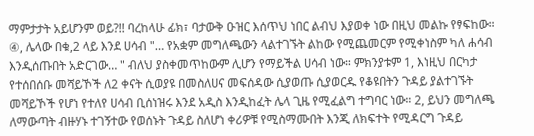ማምታታት አይሆንም ወይ?!! ባረከላሁ ፊክ፣ ባታውቅ ዑዝር እሰጥህ ነበር ልብህ እያወቀ ነው በዚህ መልኩ የፃፍከው።
④, ሌላው በቁ,2 ላይ እንደ ሀሳብ "… የአቋም መግለጫውን ላልተገኙት ልከው የሚጨመርም የሚቀነስም ካለ ሐሳብ እንዲሰጡበት አድርገው… " ብለህ ያስቀመጥከውም ሊሆን የማይችል ሀሳብ ነው። ምክንያቱም 1, እነዚህ በርካታ የተሰበሰቡ መሻይኾች ለ2 ቀናት ሲወያዩ በመስለሀና መፍሰዳው ሲያወጡ ሲያወርዱ የቆዩበትን ጉዳይ ያልተገኙት መሻይኾች የሆነ የተለየ ሀሳብ ቢሰነዝሩ እንደ አዲስ እንዲከፈት ሌላ ጊዜ የሚፈልግ ተግባር ነው። 2, ይህን መግለጫ ለማውጣት ብዙሃኑ ተገኝተው የወሰኑት ጉዳይ ስለሆነ ቀሪዎቹ የሚስማሙበት እንጂ ለክፍተት የሚዳርግ ጉዳይ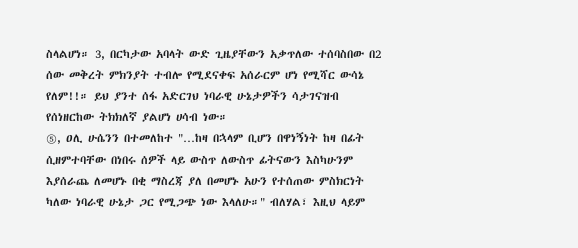ስላልሆነ። 3, በርካታው አባላት ውድ ጊዜያቸውን አቃጥለው ተሰባስበው በ2 ሰው መቅረት ምክንያት ተብሎ የሚደናቀፍ አሰራርም ሆነ የሚሻር ውሳኔ የለም!!። ይህ ያንተ ሰፋ አድርገህ ነባራዊ ሁኔታዎችን ሳታገናዝብ የሰነዘርከው ትክክለኛ ያልሆነ ሀሳብ ነው።
⑤, ዐሊ ሁሴንን በተመለከተ "…ከዛ በኋላም ቢሆን በዋነኝነት ከዛ በፊት ሲዘምተባቸው በነበሩ ሰዎች ላይ ውስጥ ለውስጥ ፊትናውን እስካሁንም እያሰራጨ ለመሆኑ በቂ ማስረጃ ያለ በመሆኑ አሁን የተሰጠው ምስክርነት ካለው ነባራዊ ሁኔታ ጋር የሚጋጭ ነው እላለሁ።" ብለሃል፣ እዚህ ላይም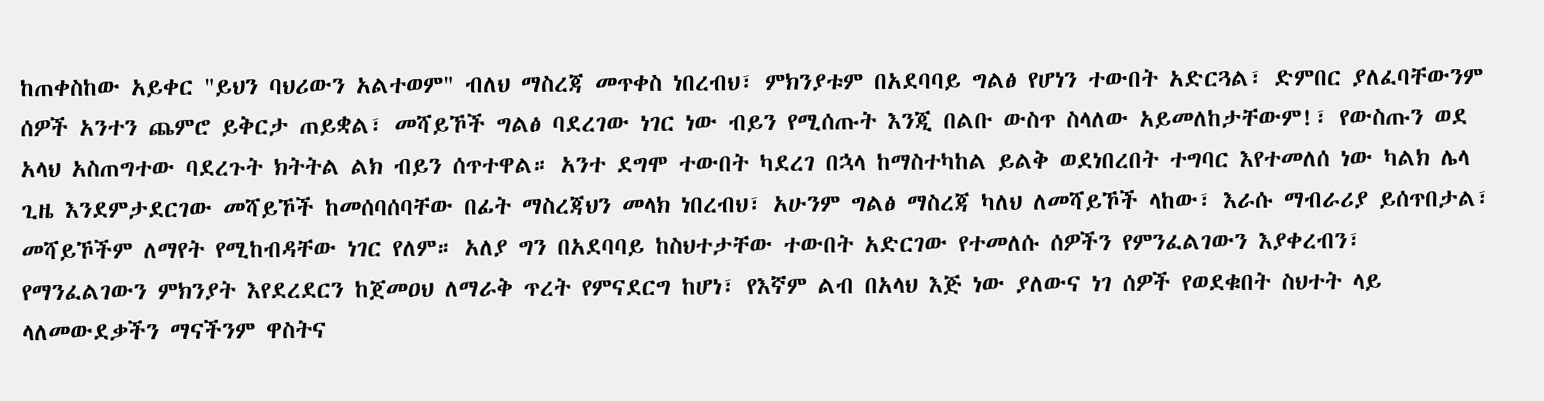ከጠቀስከው አይቀር "ይህን ባህሪውን አልተወም" ብለህ ማስረጃ መጥቀስ ነበረብህ፣ ምክንያቱም በአደባባይ ግልፅ የሆነን ተውበት አድርጓል፣ ድምበር ያለፈባቸውንም ሰዎች አንተን ጨምሮ ይቅርታ ጠይቋል፣ መሻይኾች ግልፅ ባደረገው ነገር ነው ብይን የሚሰጡት እንጂ በልቡ ውስጥ ስላለው አይመለከታቸውም!፣ የውስጡን ወደ አላህ አስጠግተው ባደረጉት ክትትል ልክ ብይን ሰጥተዋል። አንተ ደግሞ ተውበት ካደረገ በኋላ ከማስተካከል ይልቅ ወደነበረበት ተግባር እየተመለሰ ነው ካልክ ሌላ ጊዜ እንደምታደርገው መሻይኾች ከመሰባሰባቸው በፊት ማስረጃህን መላክ ነበረብህ፣ አሁንም ግልፅ ማስረጃ ካለህ ለመሻይኾች ላከው፣ እራሱ ማብራሪያ ይሰጥበታል፣ መሻይኾችም ለማየት የሚከብዳቸው ነገር የለም። አለያ ግን በአደባባይ ከስህተታቸው ተውበት አድርገው የተመለሱ ሰዎችን የምንፈልገውን እያቀረብን፣ የማንፈልገውን ምክንያት እየደረደርን ከጀመዐህ ለማራቅ ጥረት የምናደርግ ከሆነ፣ የእኛም ልብ በአላህ እጅ ነው ያለውና ነገ ሰዎች የወደቁበት ስህተት ላይ ላለመውደቃችን ማናችንም ዋስትና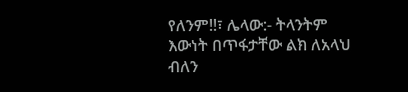የለንም!!፣ ሌላው:- ትላንትም እውነት በጥፋታቸው ልክ ለአላህ ብለን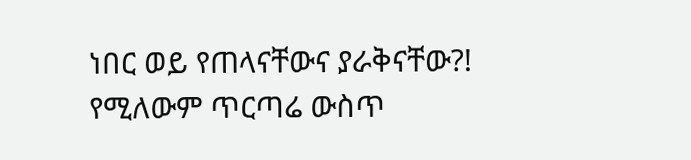ነበር ወይ የጠላናቸውና ያራቅናቸው?! የሚለውም ጥርጣሬ ውስጥ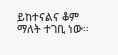ይከተናልና ቆም ማለት ተገቢ ነው።